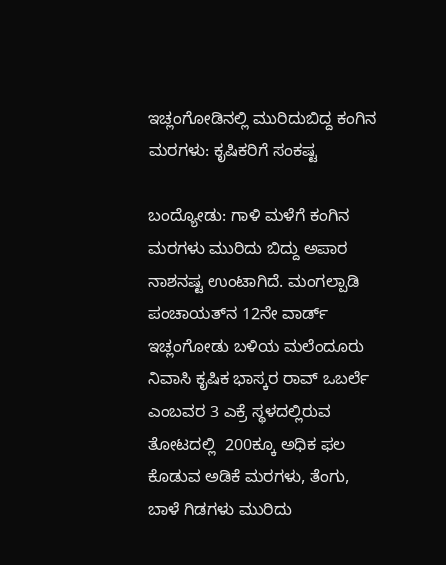ಇಚ್ಲಂಗೋಡಿನಲ್ಲಿ ಮುರಿದುಬಿದ್ದ ಕಂಗಿನ ಮರಗಳು: ಕೃಷಿಕರಿಗೆ ಸಂಕಷ್ಟ

ಬಂದ್ಯೋಡು: ಗಾಳಿ ಮಳೆಗೆ ಕಂಗಿನ ಮರಗಳು ಮುರಿದು ಬಿದ್ದು ಅಪಾರ ನಾಶನಷ್ಟ ಉಂಟಾಗಿದೆ. ಮಂಗಲ್ಪಾಡಿ ಪಂಚಾಯತ್‌ನ 12ನೇ ವಾರ್ಡ್ ಇಚ್ಲಂಗೋಡು ಬಳಿಯ ಮಲೆಂದೂರು ನಿವಾಸಿ ಕೃಷಿಕ ಭಾಸ್ಕರ ರಾವ್ ಒಬರ್ಲೆ ಎಂಬವರ 3 ಎಕ್ರೆ ಸ್ಥಳದಲ್ಲಿರುವ ತೋಟದಲ್ಲಿ  200ಕ್ಕೂ ಅಧಿಕ ಫಲ ಕೊಡುವ ಅಡಿಕೆ ಮರಗಳು, ತೆಂಗು, ಬಾಳೆ ಗಿಡಗಳು ಮುರಿದು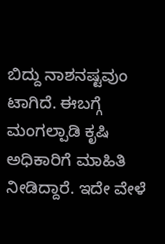ಬಿದ್ದು ನಾಶನಷ್ಟವುಂ ಟಾಗಿದೆ. ಈಬಗ್ಗೆ  ಮಂಗಲ್ಪಾಡಿ ಕೃಷಿ ಅಧಿಕಾರಿಗೆ ಮಾಹಿತಿ ನೀಡಿದ್ದಾರೆ. ಇದೇ ವೇಳೆ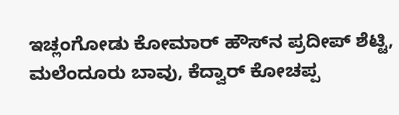ಇಚ್ಲಂಗೋಡು ಕೋಮಾರ್ ಹೌಸ್‌ನ ಪ್ರದೀಪ್ ಶೆಟ್ಟಿ, ಮಲೆಂದೂರು ಬಾವು, ಕೆದ್ವಾರ್ ಕೋಚಪ್ಪ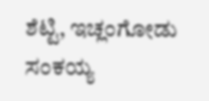ಶೆಟ್ಟಿ, ಇಚ್ಲಂಗೋಡು ಸಂಕಯ್ಯ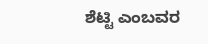ಶೆಟ್ಟಿ ಎಂಬವರ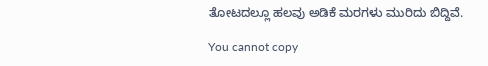ತೋಟದಲ್ಲೂ ಹಲವು ಅಡಿಕೆ ಮರಗಳು ಮುರಿದು ಬಿದ್ದಿವೆ.

You cannot copy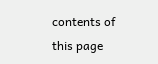contents of this page